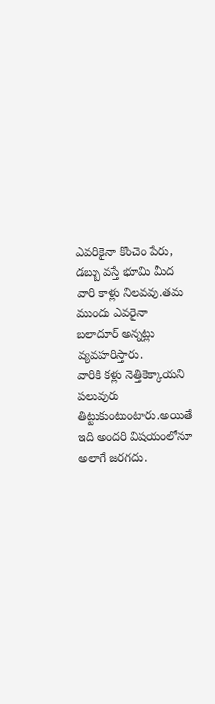ఎవరికైనా కొంచెం పేరు, డబ్బు వస్తే భూమి మీద వారి కాళ్లు నిలవవు.తమ ముందు ఎవరైనా బలాదూర్ అన్నట్లు వ్యవహరిస్తారు.
వారికి కళ్లు నెత్తికెక్కాయని పలువురు తిట్టుకుంటుంటారు.అయితే ఇది అందరి విషయంలోనూ అలాగే జరగదు.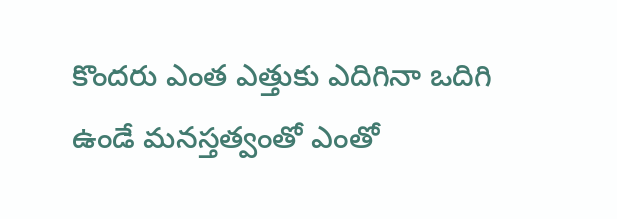కొందరు ఎంత ఎత్తుకు ఎదిగినా ఒదిగి ఉండే మనస్తత్వంతో ఎంతో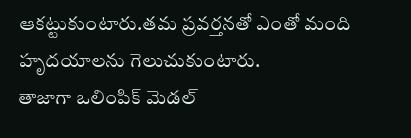ఆకట్టుకుంటారు.తమ ప్రవర్తనతో ఎంతో మంది హృదయాలను గెలుచుకుంటారు.
తాజాగా ఒలింపిక్ మెడల్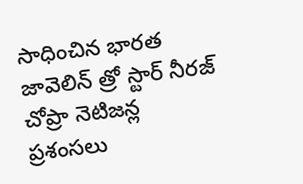సాధించిన భారత జావెలిన్ త్రో స్టార్ నీరజ్ చోప్రా నెటిజన్ల ప్రశంసలు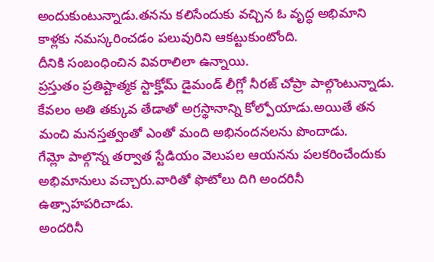అందుకుంటున్నాడు.తనను కలిసేందుకు వచ్చిన ఓ వృద్ధ అభిమాని కాళ్లకు నమస్కరించడం పలువురిని ఆకట్టుకుంటోంది.
దీనికి సంబంధించిన వివరాలిలా ఉన్నాయి.
ప్రస్తుతం ప్రతిష్టాత్మక స్టాక్హోమ్ డైమండ్ లీగ్లో నీరజ్ చోప్రా పాల్గొంటున్నాడు.
కేవలం అతి తక్కువ తేడాతో అగ్రస్థానాన్ని కోల్పోయాడు.అయితే తన మంచి మనస్తత్వంతో ఎంతో మంది అభినందనలను పొందాడు.
గేమ్లో పాల్గొన్న తర్వాత స్టేడియం వెలుపల ఆయనను పలకరించేందుకు అభిమానులు వచ్చారు.వారితో ఫొటోలు దిగి అందరినీ ఉత్సాహపరిచాడు.
అందరినీ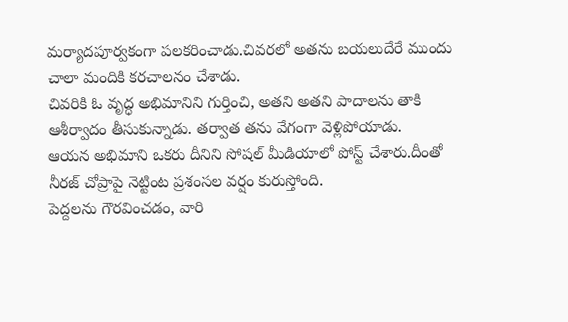మర్యాదపూర్వకంగా పలకరించాడు.చివరలో అతను బయలుదేరే ముందు చాలా మందికి కరచాలనం చేశాడు.
చివరికి ఓ వృద్ధ అభిమానిని గుర్తించి, అతని అతని పాదాలను తాకి ఆశీర్వాదం తీసుకున్నాడు. తర్వాత తను వేగంగా వెళ్లిపోయాడు.
ఆయన అభిమాని ఒకరు దీనిని సోషల్ మీడియాలో పోస్ట్ చేశారు.దీంతో నీరజ్ చోప్రాపై నెట్టింట ప్రశంసల వర్షం కురుస్తోంది.
పెద్దలను గౌరవించడం, వారి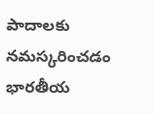పాదాలకు నమస్కరించడం భారతీయ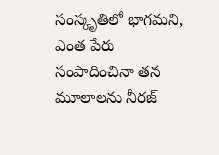సంస్కృతిలో భాగమని, ఎంత పేరు సంపాదించినా తన మూలాలను నీరజ్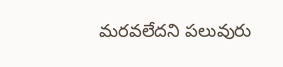మరవలేదని పలువురు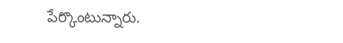పేర్కొంటున్నారు.